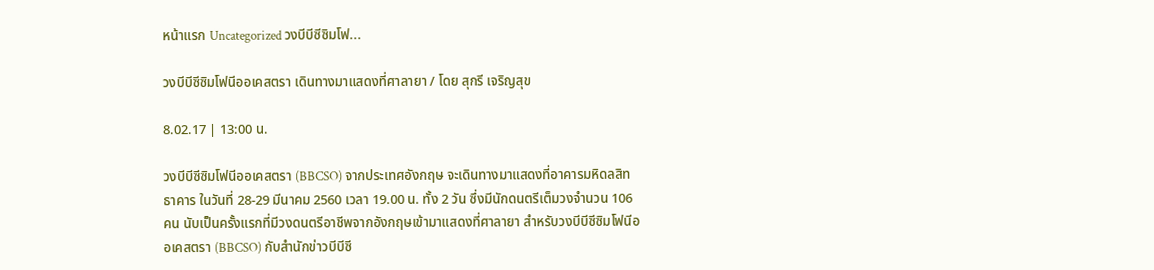หน้าแรก Uncategorized วงบีบีซีซิมโฟ...

วงบีบีซีซิมโฟนีออเคสตรา เดินทางมาแสดงที่ศาลายา / โดย สุกรี เจริญสุข

8.02.17 | 13:00 น.

วงบีบีซีซิมโฟนีออเคสตรา (BBCSO) จากประเทศอังกฤษ จะเดินทางมาแสดงที่อาคารมหิดลสิทธาคาร ในวันที่ 28-29 มีนาคม 2560 เวลา 19.00 น. ทั้ง 2 วัน ซึ่งมีนักดนตรีเต็มวงจำนวน 106 คน นับเป็นครั้งแรกที่มีวงดนตรีอาชีพจากอังกฤษเข้ามาแสดงที่ศาลายา สำหรับวงบีบีซีซิมโฟนีออเคสตรา (BBCSO) กับสำนักข่าวบีบีซี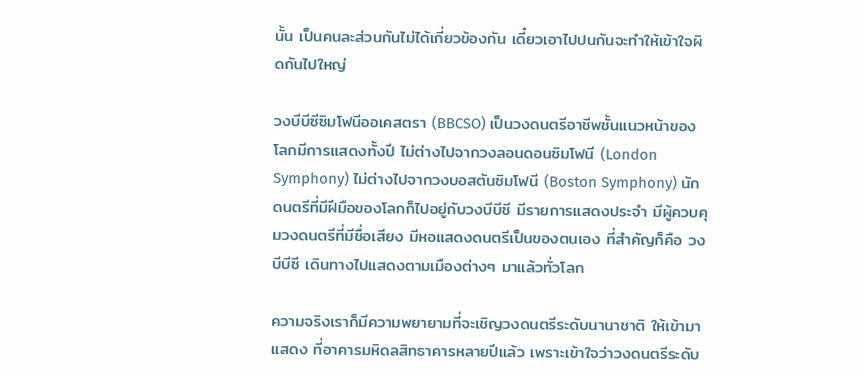นั้น เป็นคนละส่วนกันไม่ได้เกี่ยวข้องกัน เดี๋ยวเอาไปปนกันจะทำให้เข้าใจผิดกันไปใหญ่

วงบีบีซีซิมโฟนีออเคสตรา (BBCSO) เป็นวงดนตรีอาชีพชั้นแนวหน้าของโลกมีการแสดงทั้งปี ไม่ต่างไปจากวงลอนดอนซิมโฟนี (London Symphony) ไม่ต่างไปจากวงบอสตันซิมโฟนี (Boston Symphony) นักดนตรีที่มีฝีมือของโลกก็ไปอยู่กับวงบีบีซี มีรายการแสดงประจำ มีผู้ควบคุมวงดนตรีที่มีชื่อเสียง มีหอแสดงดนตรีเป็นของตนเอง ที่สำคัญก็คือ วงบีบีซี เดินทางไปแสดงตามเมืองต่างๆ มาแล้วทั่วโลก

ความจริงเราก็มีความพยายามที่จะเชิญวงดนตรีระดับนานาชาติ ให้เข้ามาแสดง ที่อาคารมหิดลสิทธาคารหลายปีแล้ว เพราะเข้าใจว่าวงดนตรีระดับ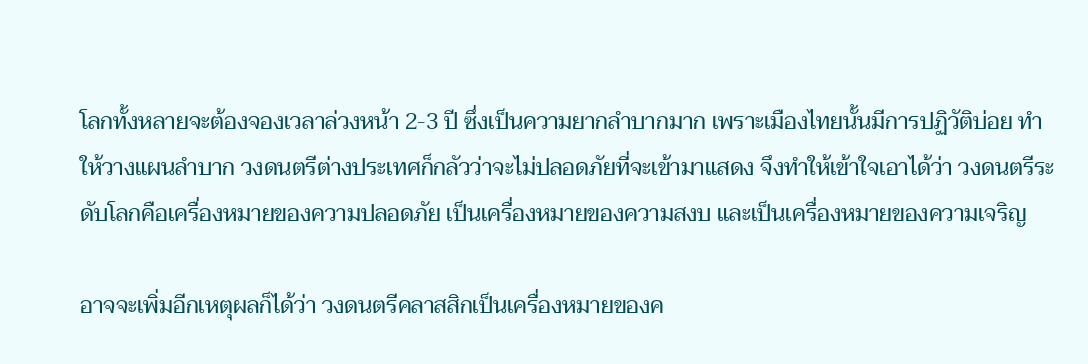โลกทั้งหลายจะต้องจองเวลาล่วงหน้า 2-3 ปี ซึ่งเป็นความยากลำบากมาก เพราะเมืองไทยนั้นมีการปฏิวัติบ่อย ทำให้วางแผนลำบาก วงดนตรีต่างประเทศก็กลัวว่าจะไม่ปลอดภัยที่จะเข้ามาแสดง จึงทำให้เข้าใจเอาได้ว่า วงดนตรีระดับโลกคือเครื่องหมายของความปลอดภัย เป็นเครื่องหมายของความสงบ และเป็นเครื่องหมายของความเจริญ

อาจจะเพิ่มอีกเหตุผลก็ได้ว่า วงดนตรีคลาสสิกเป็นเครื่องหมายของค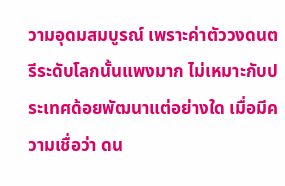วามอุดมสมบูรณ์ เพราะค่าตัววงดนตรีระดับโลกนั้นแพงมาก ไม่เหมาะกับประเทศด้อยพัฒนาแต่อย่างใด เมื่อมีความเชื่อว่า ดน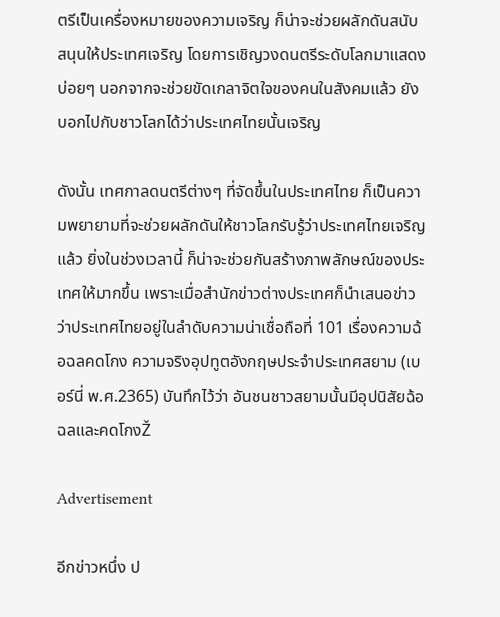ตรีเป็นเครื่องหมายของความเจริญ ก็น่าจะช่วยผลักดันสนับสนุนให้ประเทศเจริญ โดยการเชิญวงดนตรีระดับโลกมาแสดงบ่อยๆ นอกจากจะช่วยขัดเกลาจิตใจของคนในสังคมแล้ว ยังบอกไปกับชาวโลกได้ว่าประเทศไทยนั้นเจริญ

ดังนั้น เทศกาลดนตรีต่างๆ ที่จัดขึ้นในประเทศไทย ก็เป็นความพยายามที่จะช่วยผลักดันให้ชาวโลกรับรู้ว่าประเทศไทยเจริญแล้ว ยิ่งในช่วงเวลานี้ ก็น่าจะช่วยกันสร้างภาพลักษณ์ของประเทศให้มากขึ้น เพราะเมื่อสำนักข่าวต่างประเทศก็นำเสนอข่าวว่าประเทศไทยอยู่ในลำดับความน่าเชื่อถือที่ 101 เรื่องความฉ้อฉลคดโกง ความจริงอุปทูตอังกฤษประจำประเทศสยาม (เบอร์นี่ พ.ศ.2365) บันทึกไว้ว่า อันชนชาวสยามนั้นมีอุปนิสัยฉ้อฉลและคดโกงŽ

Advertisement

อีกข่าวหนึ่ง ป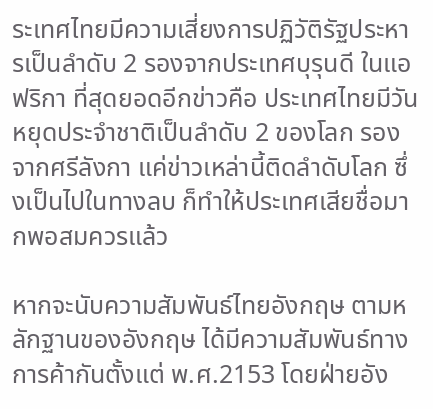ระเทศไทยมีความเสี่ยงการปฏิวัติรัฐประหารเป็นลำดับ 2 รองจากประเทศบุรุนดี ในแอฟริกา ที่สุดยอดอีกข่าวคือ ประเทศไทยมีวันหยุดประจำชาติเป็นลำดับ 2 ของโลก รองจากศรีลังกา แค่ข่าวเหล่านี้ติดลำดับโลก ซึ่งเป็นไปในทางลบ ก็ทำให้ประเทศเสียชื่อมากพอสมควรแล้ว

หากจะนับความสัมพันธ์ไทยอังกฤษ ตามหลักฐานของอังกฤษ ได้มีความสัมพันธ์ทางการค้ากันตั้งแต่ พ.ศ.2153 โดยฝ่ายอัง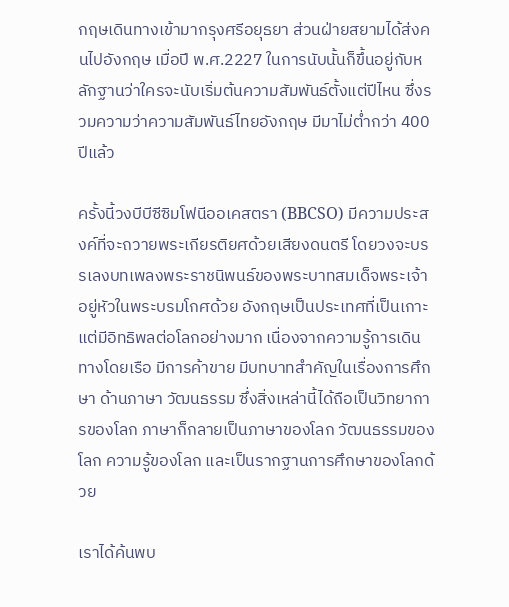กฤษเดินทางเข้ามากรุงศรีอยุธยา ส่วนฝ่ายสยามได้ส่งคนไปอังกฤษ เมื่อปี พ.ศ.2227 ในการนับนั้นก็ขึ้นอยู่กับหลักฐานว่าใครจะนับเริ่มต้นความสัมพันธ์ตั้งแต่ปีไหน ซึ่งรวมความว่าความสัมพันธ์ไทยอังกฤษ มีมาไม่ต่ำกว่า 400 ปีแล้ว

ครั้งนี้วงบีบีซีซิมโฟนีออเคสตรา (BBCSO) มีความประสงค์ที่จะถวายพระเกียรติยศด้วยเสียงดนตรี โดยวงจะบรรเลงบทเพลงพระราชนิพนธ์ของพระบาทสมเด็จพระเจ้าอยู่หัวในพระบรมโกศด้วย อังกฤษเป็นประเทศที่เป็นเกาะ แต่มีอิทธิพลต่อโลกอย่างมาก เนื่องจากความรู้การเดินทางโดยเรือ มีการค้าขาย มีบทบาทสำคัญในเรื่องการศึกษา ด้านภาษา วัฒนธรรม ซึ่งสิ่งเหล่านี้ได้ถือเป็นวิทยาการของโลก ภาษาก็กลายเป็นภาษาของโลก วัฒนธรรมของโลก ความรู้ของโลก และเป็นรากฐานการศึกษาของโลกด้วย

เราได้ค้นพบ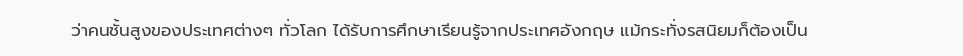ว่าคนชั้นสูงของประเทศต่างๆ ทั่วโลก ได้รับการศึกษาเรียนรู้จากประเทศอังกฤษ แม้กระทั่งรสนิยมก็ต้องเป็น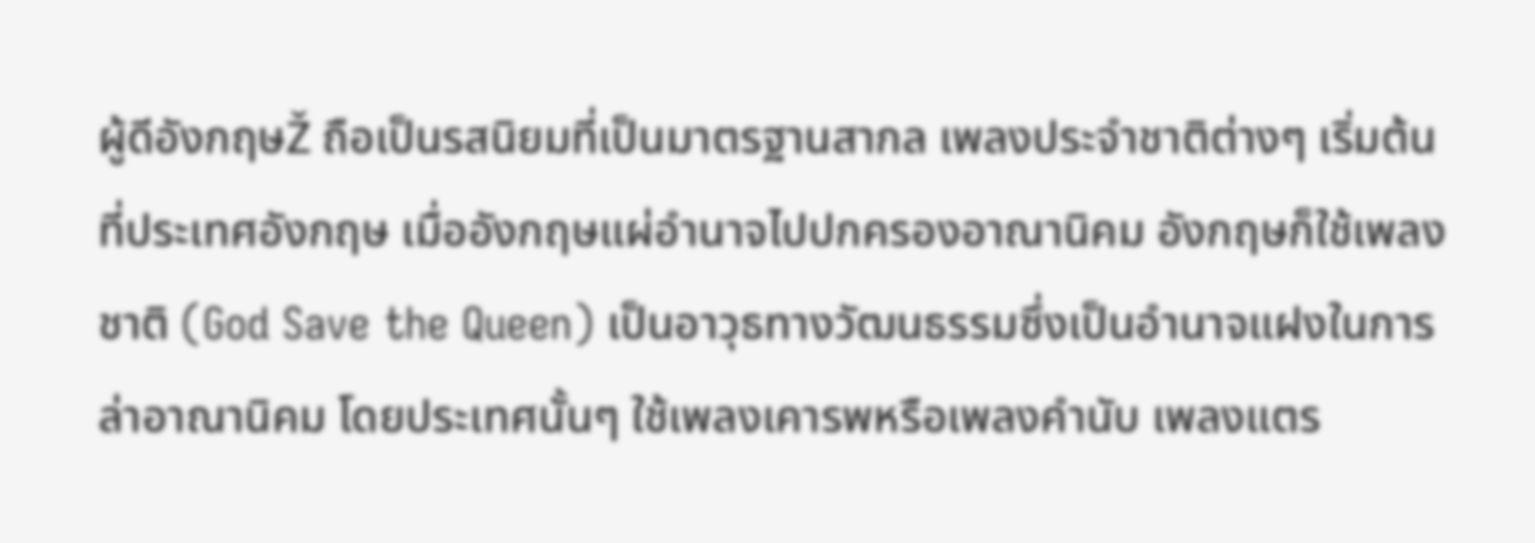ผู้ดีอังกฤษŽ ถือเป็นรสนิยมที่เป็นมาตรฐานสากล เพลงประจำชาติต่างๆ เริ่มต้นที่ประเทศอังกฤษ เมื่ออังกฤษแผ่อำนาจไปปกครองอาณานิคม อังกฤษก็ใช้เพลงชาติ (God Save the Queen) เป็นอาวุธทางวัฒนธรรมซึ่งเป็นอำนาจแฝงในการล่าอาณานิคม โดยประเทศนั้นๆ ใช้เพลงเคารพหรือเพลงคำนับ เพลงแตร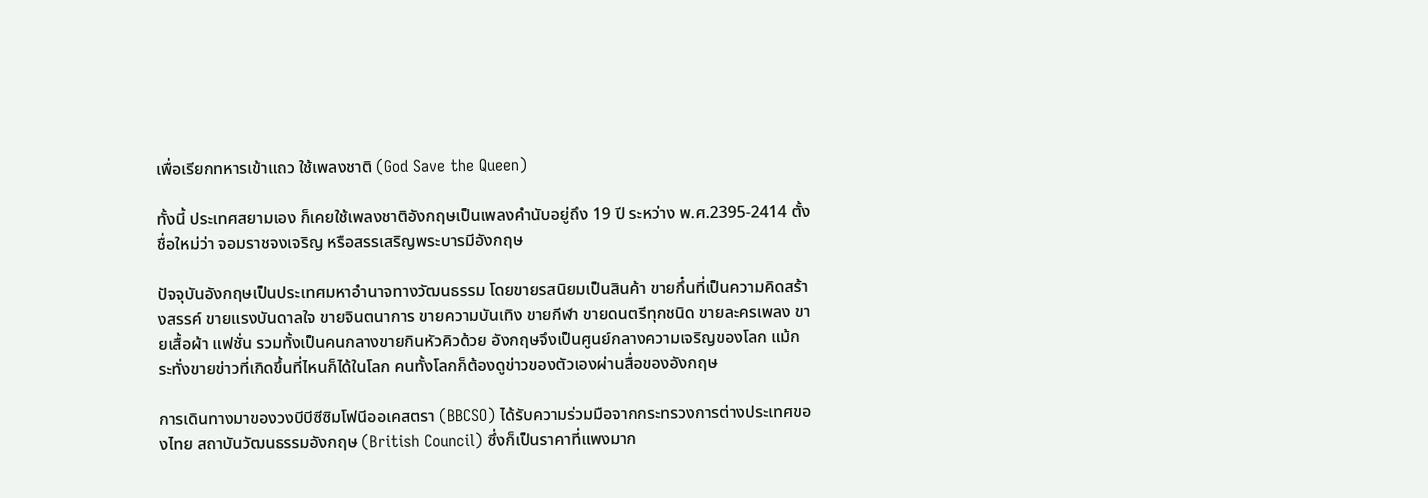เพื่อเรียกทหารเข้าแถว ใช้เพลงชาติ (God Save the Queen)

ทั้งนี้ ประเทศสยามเอง ก็เคยใช้เพลงชาติอังกฤษเป็นเพลงคำนับอยู่ถึง 19 ปี ระหว่าง พ.ศ.2395-2414 ตั้งชื่อใหม่ว่า จอมราชจงเจริญ หรือสรรเสริญพระบารมีอังกฤษ

ปัจจุบันอังกฤษเป็นประเทศมหาอำนาจทางวัฒนธรรม โดยขายรสนิยมเป็นสินค้า ขายกึ๋นที่เป็นความคิดสร้างสรรค์ ขายแรงบันดาลใจ ขายจินตนาการ ขายความบันเทิง ขายกีฬา ขายดนตรีทุกชนิด ขายละครเพลง ขายเสื้อผ้า แฟชั่น รวมทั้งเป็นคนกลางขายกินหัวคิวด้วย อังกฤษจึงเป็นศูนย์กลางความเจริญของโลก แม้กระทั่งขายข่าวที่เกิดขึ้นที่ไหนก็ได้ในโลก คนทั้งโลกก็ต้องดูข่าวของตัวเองผ่านสื่อของอังกฤษ

การเดินทางมาของวงบีบีซีซิมโฟนีออเคสตรา (BBCSO) ได้รับความร่วมมือจากกระทรวงการต่างประเทศของไทย สถาบันวัฒนธรรมอังกฤษ (British Council) ซึ่งก็เป็นราคาที่แพงมาก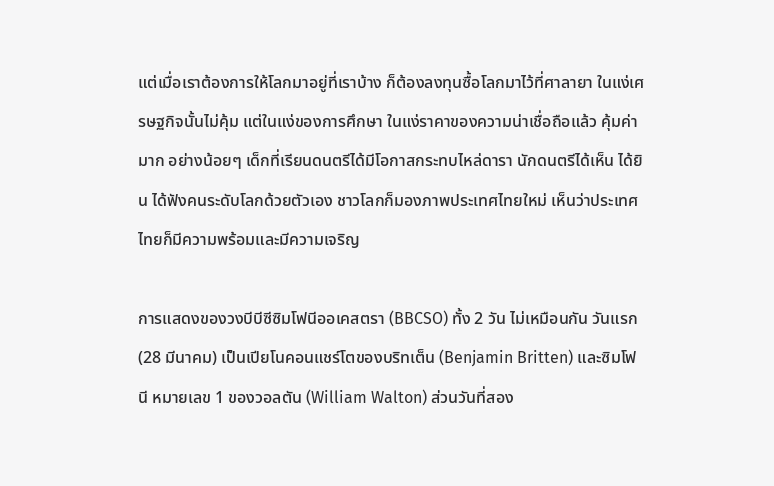แต่เมื่อเราต้องการให้โลกมาอยู่ที่เราบ้าง ก็ต้องลงทุนซื้อโลกมาไว้ที่ศาลายา ในแง่เศรษฐกิจนั้นไม่คุ้ม แต่ในแง่ของการศึกษา ในแง่ราคาของความน่าเชื่อถือแล้ว คุ้มค่ามาก อย่างน้อยๆ เด็กที่เรียนดนตรีได้มีโอกาสกระทบไหล่ดารา นักดนตรีได้เห็น ได้ยิน ได้ฟังคนระดับโลกด้วยตัวเอง ชาวโลกก็มองภาพประเทศไทยใหม่ เห็นว่าประเทศไทยก็มีความพร้อมและมีความเจริญ

การแสดงของวงบีบีซีซิมโฟนีออเคสตรา (BBCSO) ทั้ง 2 วัน ไม่เหมือนกัน วันแรก (28 มีนาคม) เป็นเปียโนคอนแชร์โตของบริทเต็น (Benjamin Britten) และซิมโฟนี หมายเลข 1 ของวอลตัน (William Walton) ส่วนวันที่สอง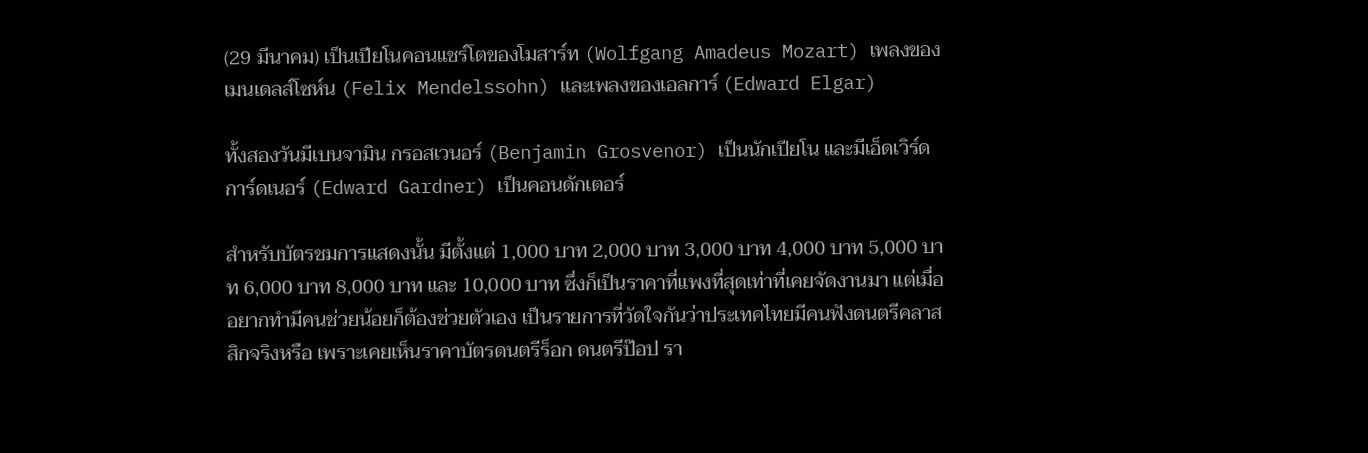(29 มีนาคม) เป็นเปียโนคอนแชร์โตของโมสาร์ท (Wolfgang Amadeus Mozart) เพลงของเมนเดลส์โซห์น (Felix Mendelssohn) และเพลงของเอลการ์ (Edward Elgar)

ทั้งสองวันมีเบนจามิน กรอสเวนอร์ (Benjamin Grosvenor) เป็นนักเปียโน และมีเอ็ดเวิร์ด การ์ดเนอร์ (Edward Gardner) เป็นคอนดักเตอร์

สําหรับบัตรชมการแสดงนั้น มีตั้งแต่ 1,000 บาท 2,000 บาท 3,000 บาท 4,000 บาท 5,000 บาท 6,000 บาท 8,000 บาท และ 10,000 บาท ซึ่งก็เป็นราคาที่แพงที่สุดเท่าที่เคยจัดงานมา แต่เมื่ออยากทำมีคนช่วยน้อยก็ต้องช่วยตัวเอง เป็นรายการที่วัดใจกันว่าประเทศไทยมีคนฟังดนตรีคลาสสิกจริงหรือ เพราะเคยเห็นราคาบัตรดนตรีร็อก ดนตรีป๊อป รา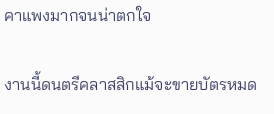คาแพงมากจนน่าตกใจ

งานนี้ดนตรีคลาสสิกแม้จะขายบัตรหมด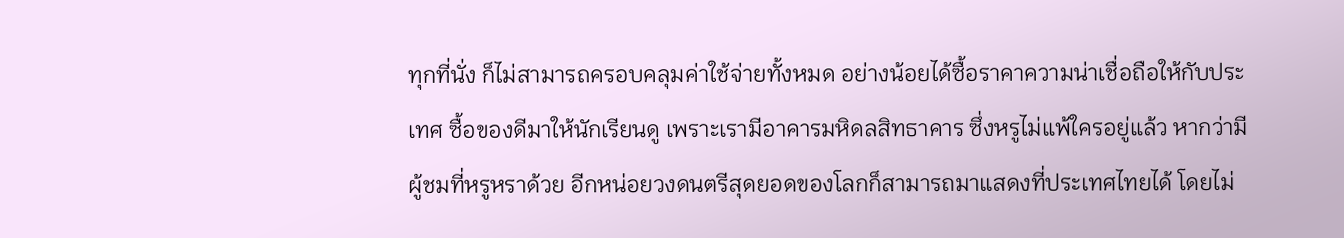ทุกที่นั่ง ก็ไม่สามารถครอบคลุมค่าใช้จ่ายทั้งหมด อย่างน้อยได้ซื้อราคาความน่าเชื่อถือให้กับประเทศ ซื้อของดีมาให้นักเรียนดู เพราะเรามีอาคารมหิดลสิทธาคาร ซึ่งหรูไม่แพ้ใครอยู่แล้ว หากว่ามีผู้ชมที่หรูหราด้วย อีกหน่อยวงดนตรีสุดยอดของโลกก็สามารถมาแสดงที่ประเทศไทยได้ โดยไม่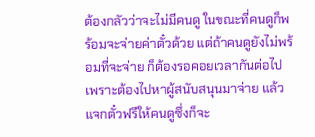ต้องกลัวว่าจะไม่มีคนดู ในขณะที่คนดูก็พร้อมจะจ่ายค่าตั๋วด้วย แต่ถ้าคนดูยังไม่พร้อมที่จะจ่าย ก็ต้องรอคอยเวลากันต่อไป เพราะต้องไปหาผู้สนับสนุนมาจ่าย แล้วแจกตั๋วฟรีให้คนดูซึ่งก็จะ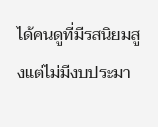ได้คนดูที่มีรสนิยมสูงแต่ไม่มีงบประมา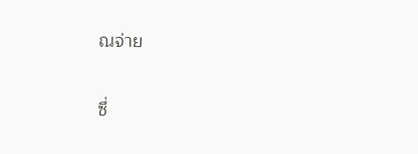ณจ่าย

ซึ่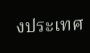งประเทศ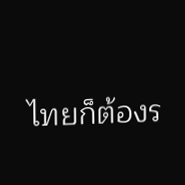ไทยก็ต้องร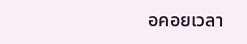อคอยเวลา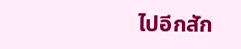ไปอีกสัก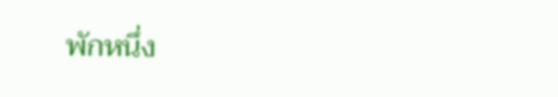พักหนึ่ง